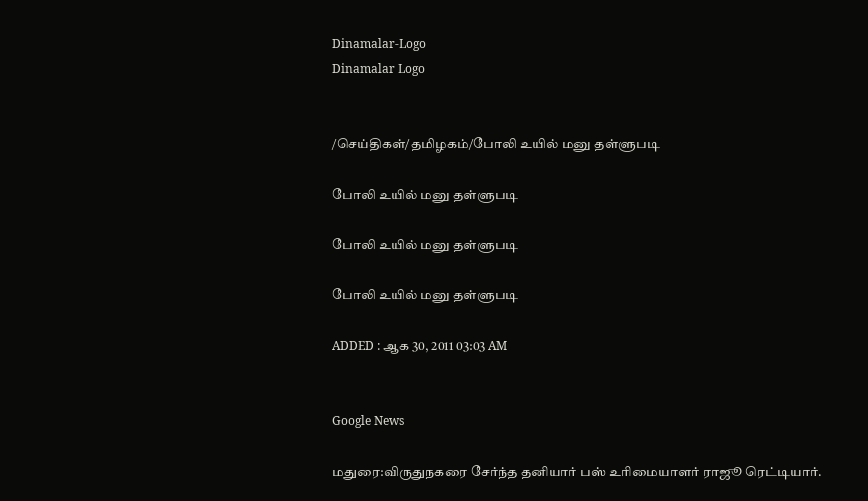Dinamalar-Logo
Dinamalar Logo


/செய்திகள்/தமிழகம்/போலி உயில் மனு தள்ளுபடி

போலி உயில் மனு தள்ளுபடி

போலி உயில் மனு தள்ளுபடி

போலி உயில் மனு தள்ளுபடி

ADDED : ஆக 30, 2011 03:03 AM


Google News

மதுரை:விருதுநகரை சேர்ந்த தனியார் பஸ் உரிமையாளர் ராஜூ ரெட்டியார்.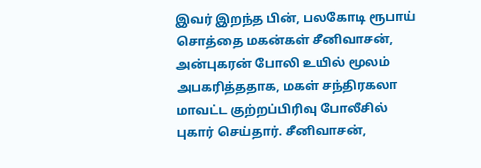இவர் இறந்த பின், பலகோடி ரூபாய் சொத்தை மகன்கள் சீனிவாசன், அன்புகரன் போலி உயில் மூலம் அபகரித்ததாக, மகள் சந்திரகலா மாவட்ட குற்றப்பிரிவு போலீசில் புகார் செய்தார். சீனிவாசன்,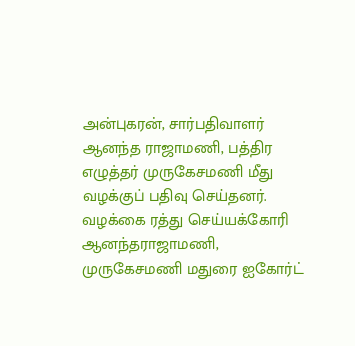அன்புகரன், சார்பதிவாளர் ஆனந்த ராஜாமணி, பத்திர எழுத்தர் முருகேசமணி மீது வழக்குப் பதிவு செய்தனர். வழக்கை ரத்து செய்யக்கோரி ஆனந்தராஜாமணி, முருகேசமணி மதுரை ஐகோர்ட்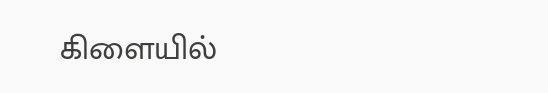கிளையில்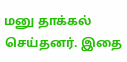மனு தாக்கல் செய்தனர். இதை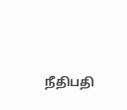நீதிபதி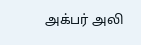அக்பர் அலி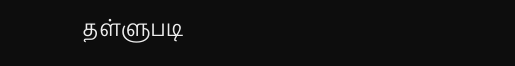தள்ளுபடி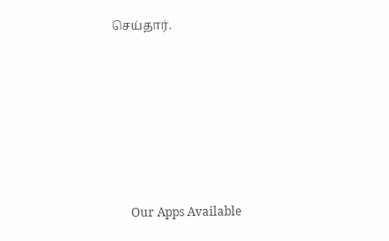செய்தார்.







      Our Apps Available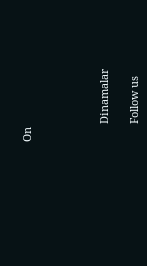On




      Dinamalar

      Follow us